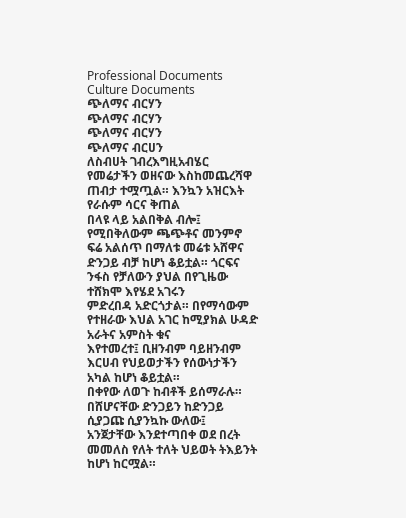Professional Documents
Culture Documents
ጭለማና ብርሃን
ጭለማና ብርሃን
ጭለማና ብርሃን
ጭለማና ብርሀን
ለስብሀት ገብረእግዚአብሄር
የመሬታችን ወዘናው እስከመጨረሻዋ ጠብታ ተሟጧል። እንኳን አዝርእት የራሱም ሳርና ቅጠል
በላዩ ላይ አልበቅል ብሎ፤ የሚበቅለውም ጫጭቶና መንምኖ ፍሬ አልሰጥ በማለቱ መሬቱ አሸዋና
ድንጋይ ብቻ ከሆነ ቆይቷል። ጎርፍና ንፋስ የቻለውን ያህል በየጊዜው ተሸክሞ እየሄደ አገሩን
ምድረበዳ አድርጎታል። በየማሳውም የተዘራው እህል አገር ከሚያክል ሁዳድ አራትና አምስት ቁና
እየተመረተ፤ ቢዘንብም ባይዘንብም እርሀብ የህይወታችን የሰውነታችን አካል ከሆነ ቆይቷል።
በቀየው ለወጉ ከብቶች ይሰማራሉ። በሸሆናቸው ድንጋይን ከድንጋይ ሲያጋጩ ሲያንኳኩ ውለው፤
አንጀታቸው እንደተጣበቀ ወደ በረት መመለስ የለት ተለት ህይወት ትእይንት ከሆነ ከርሟል።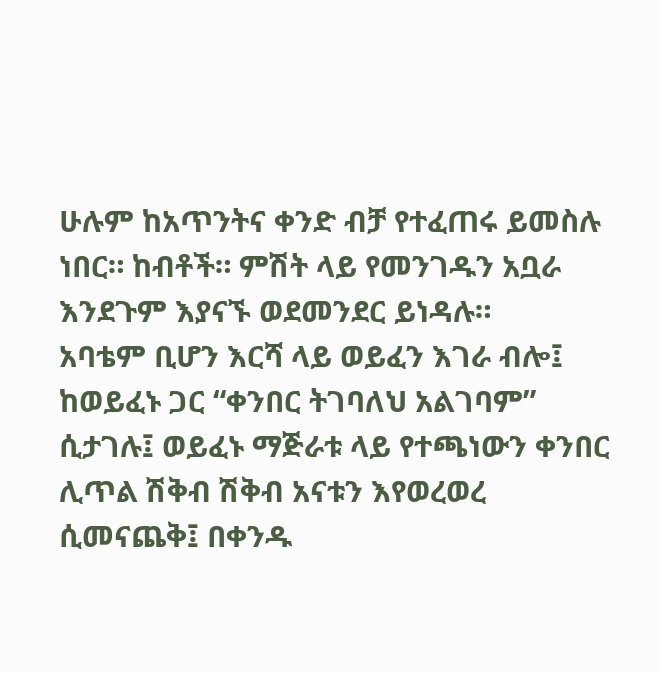ሁሉም ከአጥንትና ቀንድ ብቻ የተፈጠሩ ይመስሉ ነበር። ከብቶች። ምሽት ላይ የመንገዱን አቧራ
እንደጉም እያናኙ ወደመንደር ይነዳሉ።
አባቴም ቢሆን እርሻ ላይ ወይፈን እገራ ብሎ፤ ከወይፈኑ ጋር “ቀንበር ትገባለህ አልገባም”
ሲታገሉ፤ ወይፈኑ ማጅራቱ ላይ የተጫነውን ቀንበር ሊጥል ሽቅብ ሽቅብ አናቱን እየወረወረ
ሲመናጨቅ፤ በቀንዱ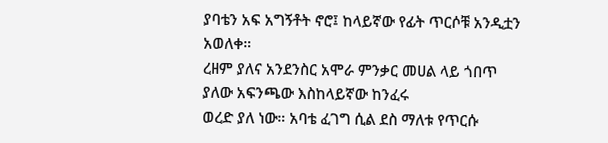ያባቴን አፍ አግኝቶት ኖሮ፤ ከላይኛው የፊት ጥርሶቹ አንዲቷን አወለቀ።
ረዘም ያለና አንደንስር አሞራ ምንቃር መሀል ላይ ጎበጥ ያለው አፍንጫው እስከላይኛው ከንፈሩ
ወረድ ያለ ነው። አባቴ ፈገግ ሲል ደስ ማለቱ የጥርሱ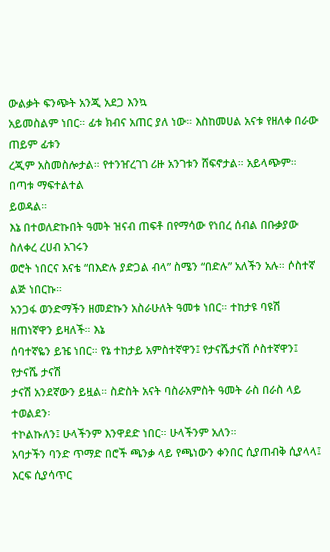ውልቃት ፍንጭት አንጂ አደጋ እንኳ
አይመስልም ነበር። ፊቱ ክብና አጠር ያለ ነው። እስከመሀል አናቱ የዘለቀ በራው ጠይም ፊቱን
ረጂም አስመስሎታል። የተንዠረገገ ሪዙ አንገቱን ሸፍኖታል። አይላጭም። በጣቱ ማፍተልተል
ይወዳል።
እኔ በተወለድኩበት ዓመት ዝናብ ጠፍቶ በየማሳው የነበረ ሰብል በቡቃያው ስለቀረ ረሀብ አገሩን
ወሮት ነበርና እናቴ “በእድሉ ያድጋል ብላ” ስሜን “በድሉ” አለችን አሉ። ሶስተኛ ልጅ ነበርኩ።
አንጋፋ ወንድማችን ዘመድኩን አስራሁለት ዓመቱ ነበር። ተከታዩ ባዩሽ ዘጠነኛዋን ይዛለች። እኔ
ሰባተኛዬን ይዤ ነበር። የኔ ተከታይ አምስተኛዋን፤ የታናሼታናሽ ሶስተኛዋን፤ የታናሼ ታናሽ
ታናሽ አንደኛውን ይዟል። ስድስት አናት ባስራአምስት ዓመት ራስ በራስ ላይ ተወልደን፡
ተኮልኩለን፤ ሁላችንም እንዋደድ ነበር። ሁላችንም አለን።
አባታችን ባንድ ጥማድ በሮች ጫንቃ ላይ የጫነውን ቀንበር ሲያጠብቅ ሲያላላ፤ እርፍ ሲያሳጥር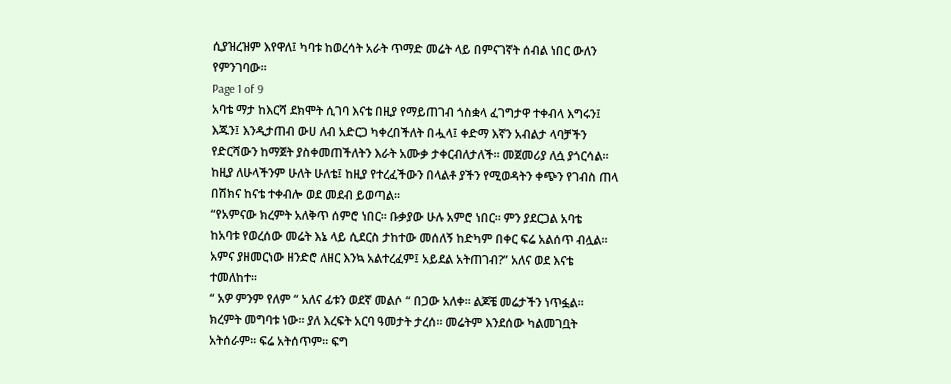ሲያዝረዝም እየዋለ፤ ካባቱ ከወረሳት አራት ጥማድ መሬት ላይ በምናገኛት ሰብል ነበር ውለን
የምንገባው።
Page 1 of 9
አባቴ ማታ ከእርሻ ደክሞት ሲገባ እናቴ በዚያ የማይጠገብ ጎስቋላ ፈገግታዋ ተቀብላ እግሩን፤
እጁን፤ እንዲታጠብ ውሀ ለብ አድርጋ ካቀረበችለት በሗላ፤ ቀድማ እኛን አብልታ ላባቻችን
የድርሻውን ከማጀት ያስቀመጠችለትን እራት አሙቃ ታቀርብለታለች። መጀመሪያ ለሷ ያጎርሳል።
ከዚያ ለሁላችንም ሁለት ሁለቴ፤ ከዚያ የተረፈችውን በላልቶ ያችን የሚወዳትን ቀጭን የገብስ ጠላ
በሽክና ከናቴ ተቀብሎ ወደ መደብ ይወጣል።
“የአምናው ክረምት አለቅጥ ሰምሮ ነበር። ቡቃያው ሁሉ አምሮ ነበር። ምን ያደርጋል አባቴ
ከአባቱ የወረሰው መሬት እኔ ላይ ሲደርስ ታከተው መሰለኝ ከድካም በቀር ፍሬ አልሰጥ ብሏል።
አምና ያዘመርነው ዘንድሮ ለዘር እንኳ አልተረፈም፤ አይደል አትጠገብ?” አለና ወደ እናቴ
ተመለከተ።
“ አዎ ምንም የለም “ አለና ፊቱን ወደኛ መልሶ “ በጋው አለቀ። ልጆቼ መሬታችን ነጥፏል።
ክረምት መግባቱ ነው። ያለ እረፍት አርባ ዓመታት ታረሰ። መሬትም እንደሰው ካልመገቧት
አትሰራም። ፍሬ አትሰጥም። ፍግ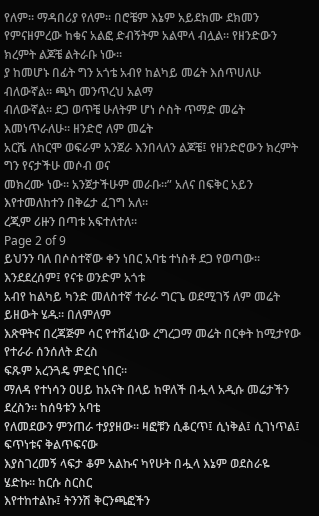የለም። ማዳበሪያ የለም። በሮቼም እኔም አይደክሙ ደክመን
የምናዘምረው ከቁና አልፎ ድብኝትም አልሞላ ብሏል። የዘንድውን ክረምት ልጆቼ ልትራቡ ነው።
ያ ከመሆኑ በፊት ግን አጎቴ አብየ ከልካይ መሬት እሰጥሀለሁ ብለውኛል። ጫካ መንጥረህ አልማ
ብለውኛል። ደጋ ወጥቼ ሁለትም ሆነ ሶስት ጥማድ መሬት እመነጥራለሁ። ዘንድሮ ለም መሬት
አርሼ ለከርሞ ወፍራም አንጀራ እንበላለን ልጆቼ፤ የዘንድሮውን ክረምት ግን የናታችሁ መሶብ ወና
መክረሙ ነው። አንጀታችሁም መራቡ።” አለና በፍቅር አይን እየተመለከተን በቅሬታ ፈገግ አለ።
ረጂም ሪዙን በጣቱ አፍተለተለ።
Page 2 of 9
ይህንን ባለ በሶስተኛው ቀን ነበር አባቴ ተነስቶ ደጋ የወጣው። እንደደረሰም፤ የናቱ ወንድም አጎቱ
አብየ ከልካይ ካንድ መለስተኛ ተራራ ግርጌ ወደሚገኝ ለም መሬት ይዘውት ሄዱ። በለምለም
እጽዋትና በረጃጅም ሳር የተሸፈነው ረግረጋማ መሬት በርቀት ከሚታየው የተራራ ሰንሰለት ድረስ
ፍጹም አረንጓዴ ምድር ነበር።
ማለዳ የተነሳን ዐሀይ ከአናት በላይ ከዋለች በሗላ አዲሱ መሬታችን ደረስን። ከሰዓቱን አባቴ
የለመደውን ምንጠራ ተያያዘው። ዛፎቹን ሲቆርጥ፤ ሲነቅል፤ ሲገነጥል፤ ፍጥነቱና ቅልጥፍናው
እያስገረመኝ ላፍታ ቆም አልኩና ካየሁት በሗላ እኔም ወደስራዬ ሄድኩ። ከርሱ ስርስር
እየተከተልኩ፤ ትንንሽ ቅርንጫፎችን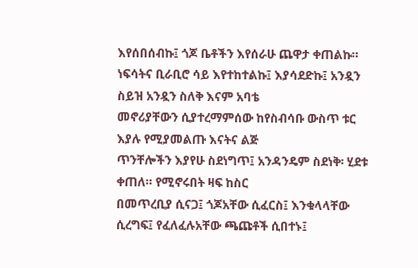እየሰበሰብኩ፤ ጎጆ ቤቶችን እየሰራሁ ጨዋታ ቀጠልኩ።
ነፍሳትና ቢራቢሮ ሳይ እየተከተልኩ፤ እያሳደድኩ፤ አንዷን ስይዝ አንዷን ስለቅ እናም አባቴ
መኖሪያቸውን ሲያተረማምሰው ከየስብሳቡ ውስጥ ቱር እያሉ የሚያመልጡ እናትና ልጅ
ጥንቸሎችን እያየሁ ስደነግጥ፤ አንዳንዴም ስደነቅ፡ ሂደቱ ቀጠለ። የሚኖሩበት ዛፍ ከስር
በመጥረቢያ ሲናጋ፤ ጎጆአቸው ሲፈርስ፤ እንቁላላቸው ሲረግፍ፤ የፈለፈሉአቸው ጫጩቶች ሲበተኑ፤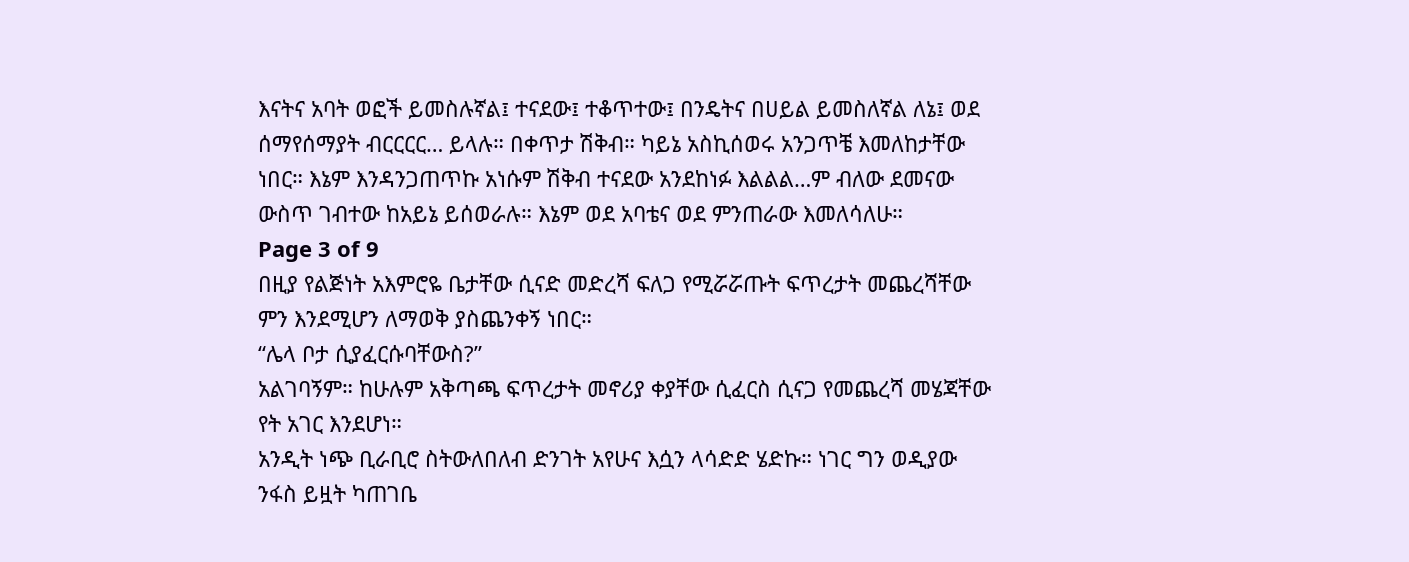እናትና አባት ወፎች ይመስሉኛል፤ ተናደው፤ ተቆጥተው፤ በንዴትና በሀይል ይመስለኛል ለኔ፤ ወደ
ሰማየሰማያት ብርርርር… ይላሉ። በቀጥታ ሽቅብ። ካይኔ አስኪሰወሩ አንጋጥቼ እመለከታቸው
ነበር። እኔም እንዳንጋጠጥኩ አነሱም ሽቅብ ተናደው አንደከነፉ እልልል…ም ብለው ደመናው
ውስጥ ገብተው ከአይኔ ይሰወራሉ። እኔም ወደ አባቴና ወደ ምንጠራው እመለሳለሁ።
Page 3 of 9
በዚያ የልጅነት አእምሮዬ ቤታቸው ሲናድ መድረሻ ፍለጋ የሚሯሯጡት ፍጥረታት መጨረሻቸው
ምን እንደሚሆን ለማወቅ ያስጨንቀኝ ነበር።
“ሌላ ቦታ ሲያፈርሱባቸውስ?”
አልገባኝም። ከሁሉም አቅጣጫ ፍጥረታት መኖሪያ ቀያቸው ሲፈርስ ሲናጋ የመጨረሻ መሄጃቸው
የት አገር እንደሆነ።
አንዲት ነጭ ቢራቢሮ ስትውለበለብ ድንገት አየሁና እሷን ላሳድድ ሄድኩ። ነገር ግን ወዲያው
ንፋስ ይዟት ካጠገቤ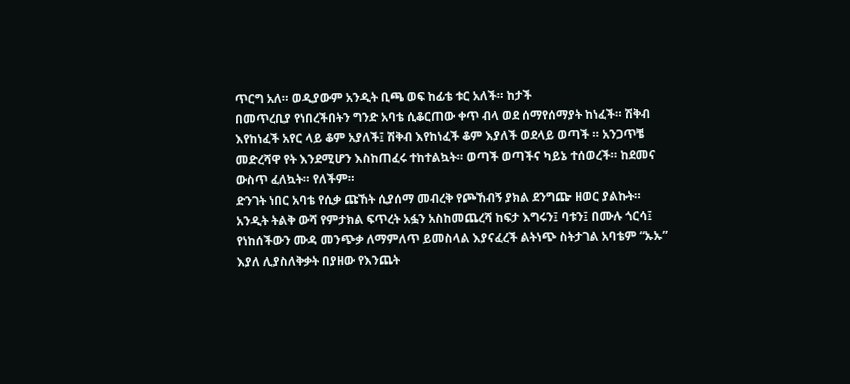ጥርግ አለ። ወዲያውም አንዲት ቢጫ ወፍ ከፊቴ ቱር አለች። ከታች
በመጥረቢያ የነበረችበትን ግንድ አባቴ ሲቆርጠው ቀጥ ብላ ወደ ሰማየሰማያት ከነፈች። ሽቅብ
እየከነፈች አየር ላይ ቆም አያለች፤ ሽቅብ እየከነፈች ቆም እያለች ወደላይ ወጣች ። አንጋጥቼ
መድረሻዋ የት እንደሚሆን እስከጠፈሩ ተከተልኳት። ወጣች ወጣችና ካይኔ ተሰወረች። ከደመና
ውስጥ ፈለኳት። የለችም።
ድንገት ነበር አባቴ የሲቃ ጩኸት ሲያሰማ መብረቅ የጮኸብኝ ያክል ደንግጬ ዘወር ያልኩት።
አንዲት ትልቅ ውሻ የምታክል ፍጥረት አፏን አስከመጨረሻ ከፍታ እግሩን፤ ባቱን፤ በሙሉ ጎርሳ፤
የነከሰችውን ሙዳ መንጭቃ ለማምለጥ ይመስላል እያናፈረች ልትነጭ ስትታገል አባቴም “ኡኡ”
እያለ ሊያስለቅቃት በያዘው የእንጨት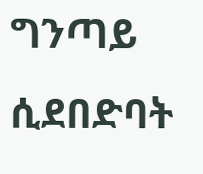ግንጣይ ሲደበድባት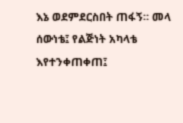እኔ ወደምደርስበት ጠፋኝ። መላ
ሰውነቴ፤ የልጅነት አካላቴ እየተንቀጠቀጠ፤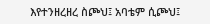እየተንዘረዘረ ስጮህ፤ አባቴም ሲጮህ፤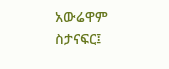አውሬዋም
ስታናፍር፤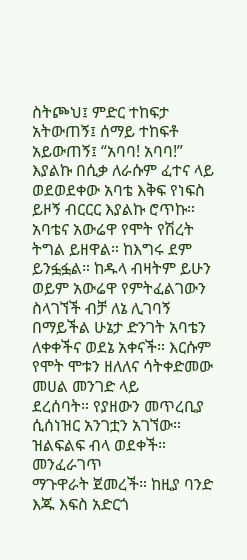ስትጮህ፤ ምድር ተከፍታ አትውጠኝ፤ ሰማይ ተከፍቶ አይውጠኝ፤ “አባባ! አባባ!”
እያልኩ በሲቃ ለራሱም ፈተና ላይ ወደወደቀው አባቴ እቅፍ የነፍስ ይዞኝ ብርርር እያልኩ ሮጥኩ።
አባቴና አውሬዋ የሞት የሽረት ትግል ይዘዋል። ከእግሩ ደም ይንፏፏል። ከዱላ ብዛትም ይሁን
ወይም አውሬዋ የምትፈልገውን ስላገኘች ብቻ ለኔ ሊገባኝ በማይችል ሁኔታ ድንገት አባቴን
ለቀቀችና ወደኔ አቀናች። እርሱም የሞት ሞቱን ዘለለና ሳትቀድመው መሀል መንገድ ላይ
ደረሰባት። የያዘውን መጥረቢያ ሲሰነዝር አንገቷን አገኘው። ዝልፍልፍ ብላ ወደቀች። መንፈራገጥ
ማጉዋራት ጀመረች። ከዚያ ባንድ እጁ እፍስ አድርጎ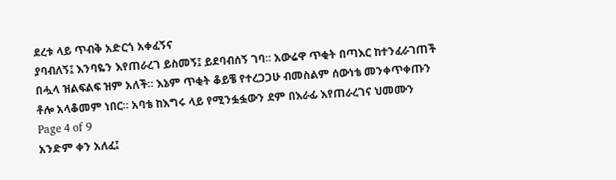ደረቱ ላይ ጥብቅ አድርጎ አቀፈኝና
ያባብለኝ፤ እንባዬን እየጠራረገ ይስመኝ፤ ይደባብሰኝ ገባ። አውሬዋ ጥቂት በጣእር ከተንፈራገጠች
በሗላ ዝልፍልፍ ዝም አለች። እኔም ጥቂት ቆይቼ የተረጋጋሁ ብመስልም ሰውነቴ መንቀጥቀጡን
ቶሎ አላቆመም ነበር። አባቴ ከእግሩ ላይ የሚንፏፏውን ደም በእራፊ እየጠራረገና ህመሙን
Page 4 of 9
አንድም ቀን አለፈ፤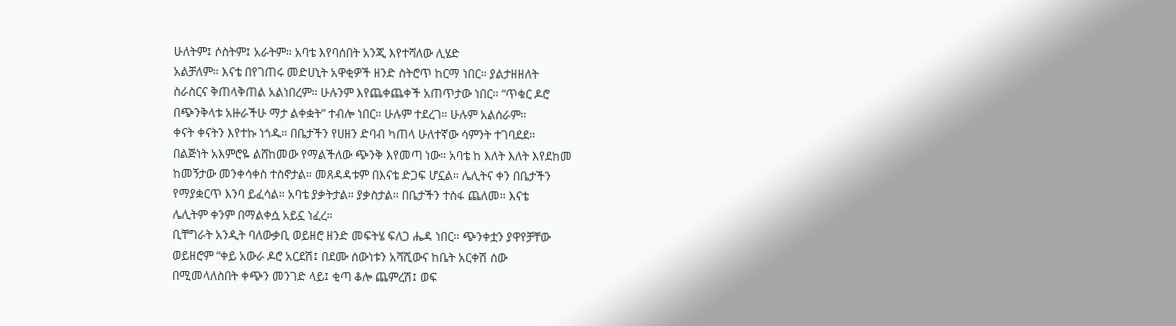ሁለትም፤ ሶስትም፤ አራትም። አባቴ እየባሰበት አንጂ እየተሻለው ሊሄድ
አልቻለም። እናቴ በየገጠሩ መድሀኒት አዋቂዎች ዘንድ ስትሮጥ ከርማ ነበር። ያልታዘዘለት
ስራስርና ቅጠላቅጠል አልነበረም። ሁሉንም እየጨቀጨቀች አጠጥታው ነበር። “ጥቁር ዶሮ
በጭንቅላቱ አዙራችሁ ማታ ልቀቋት” ተብሎ ነበር። ሁሉም ተደረገ። ሁሉም አልሰራም።
ቀናት ቀናትን እየተኩ ነጎዱ። በቤታችን የሀዘን ድባብ ካጠላ ሁለተኛው ሳምንት ተገባደደ።
በልጅነት አእምሮዬ ልሸከመው የማልችለው ጭንቅ እየመጣ ነው። አባቴ ከ እለት እለት እየደከመ
ከመኝታው መንቀሳቀስ ተስኖታል። መጸዳዳቱም በእናቴ ድጋፍ ሆኗል። ሌሊትና ቀን በቤታችን
የማያቋርጥ እንባ ይፈሳል። አባቴ ያቃትታል። ያቃስታል። በቤታችን ተስፋ ጨለመ። እናቴ
ሌሊትም ቀንም በማልቀሷ አይኗ ነፈረ።
ቢቸግራት አንዲት ባለውቃቢ ወይዘሮ ዘንድ መፍትሄ ፍለጋ ሔዳ ነበር። ጭንቀቷን ያዋየቻቸው
ወይዘሮም “ቀይ አውራ ዶሮ አርደሽ፤ በደሙ ሰውነቱን አሻሺውና ከቤት አርቀሽ ሰው
በሚመላለስበት ቀጭን መንገድ ላይ፤ ቂጣ ቆሎ ጨምረሽ፤ ወፍ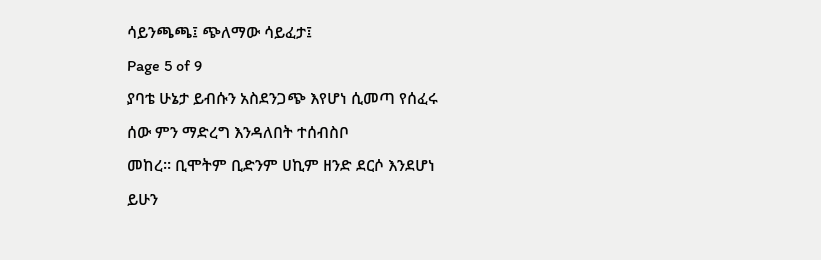ሳይንጫጫ፤ ጭለማው ሳይፈታ፤
Page 5 of 9
ያባቴ ሁኔታ ይብሱን አስደንጋጭ እየሆነ ሲመጣ የሰፈሩ ሰው ምን ማድረግ እንዳለበት ተሰብስቦ
መከረ። ቢሞትም ቢድንም ሀኪም ዘንድ ደርሶ እንደሆነ ይሁን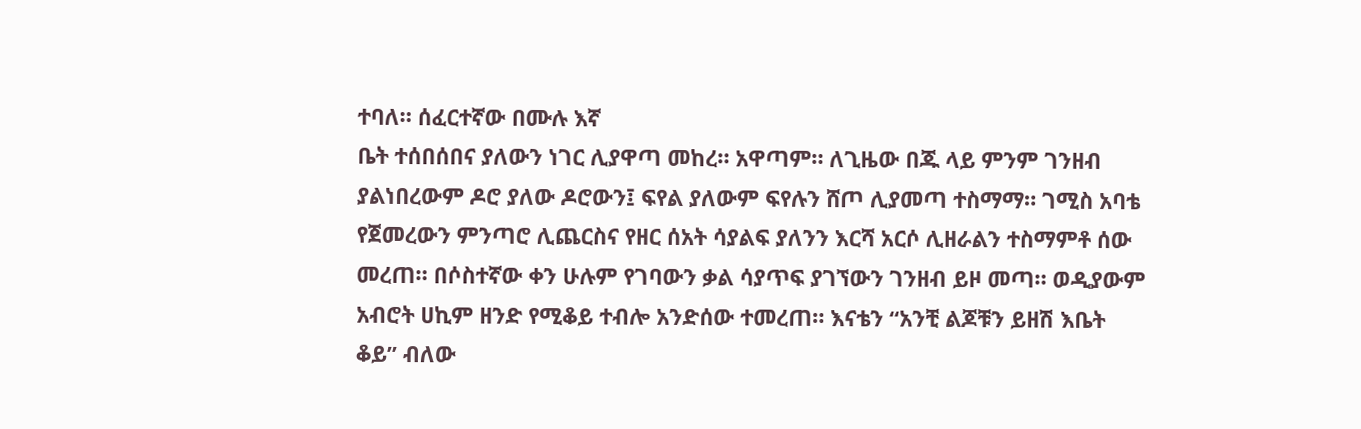ተባለ። ሰፈርተኛው በሙሉ እኛ
ቤት ተሰበሰበና ያለውን ነገር ሊያዋጣ መከረ። አዋጣም። ለጊዜው በጁ ላይ ምንም ገንዘብ
ያልነበረውም ዶሮ ያለው ዶሮውን፤ ፍየል ያለውም ፍየሉን ሸጦ ሊያመጣ ተስማማ። ገሚስ አባቴ
የጀመረውን ምንጣሮ ሊጨርስና የዘር ሰአት ሳያልፍ ያለንን እርሻ አርሶ ሊዘራልን ተስማምቶ ሰው
መረጠ። በሶስተኛው ቀን ሁሉም የገባውን ቃል ሳያጥፍ ያገኘውን ገንዘብ ይዞ መጣ። ወዲያውም
አብሮት ሀኪም ዘንድ የሚቆይ ተብሎ አንድሰው ተመረጠ። እናቴን “አንቺ ልጆቹን ይዘሽ እቤት
ቆይ” ብለው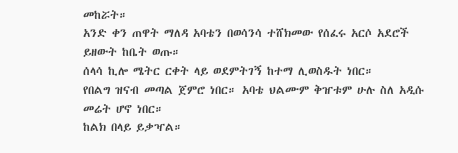መከሯት።
አንድ ቀን ጠዋት ማለዳ አባቴን በወሳንሳ ተሸክመው የሰፈሩ አርሶ አደሮች ይዘውት ከቤት ወጡ።
ሰላሳ ኪሎ ሜትር ርቀት ላይ ወደምትገኝ ከተማ ሊወስዱት ነበር።
የበልግ ዝናብ መጣል ጀምሮ ነበር። አባቴ ህልሙም ቅዠቱም ሁሉ ስለ አዲሱ መሬት ሆኖ ነበር።
ከልክ በላይ ይቃዣል።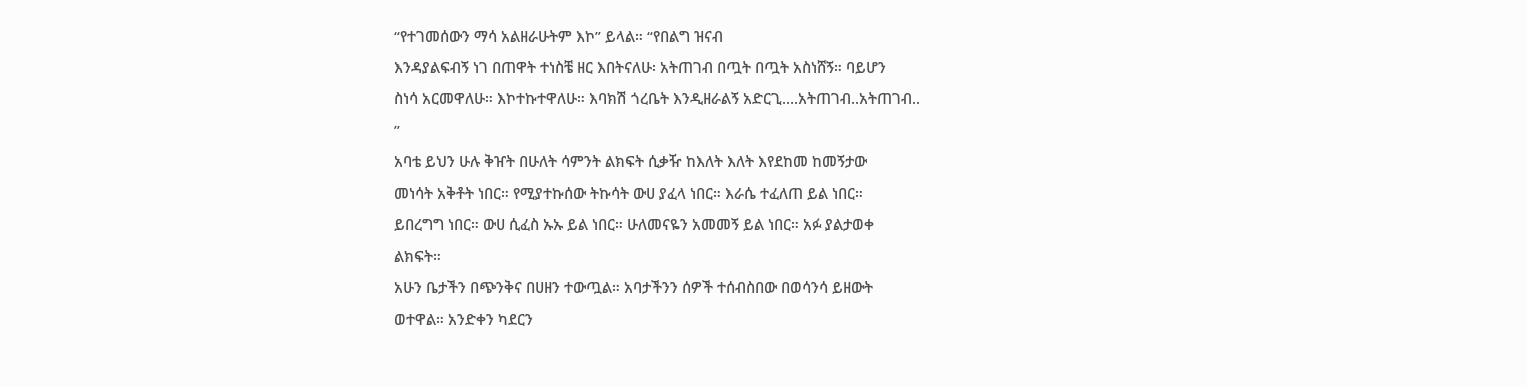“የተገመሰውን ማሳ አልዘራሁትም እኮ” ይላል። “የበልግ ዝናብ
እንዳያልፍብኝ ነገ በጠዋት ተነስቼ ዘር እበትናለሁ፡ አትጠገብ በጧት በጧት አስነሸኝ። ባይሆን
ስነሳ አርመዋለሁ። እኮተኩተዋለሁ። እባክሽ ጎረቤት እንዲዘራልኝ አድርጊ….አትጠገብ..አትጠገብ..
”
አባቴ ይህን ሁሉ ቅዠት በሁለት ሳምንት ልክፍት ሲቃዥ ከእለት እለት እየደከመ ከመኝታው
መነሳት አቅቶት ነበር። የሚያተኩሰው ትኩሳት ውሀ ያፈላ ነበር። እራሴ ተፈለጠ ይል ነበር።
ይበረግግ ነበር። ውሀ ሲፈስ ኡኡ ይል ነበር። ሁለመናዬን አመመኝ ይል ነበር። አፉ ያልታወቀ
ልክፍት።
አሁን ቤታችን በጭንቅና በሀዘን ተውጧል። አባታችንን ሰዎች ተሰብስበው በወሳንሳ ይዘውት
ወተዋል። አንድቀን ካደርን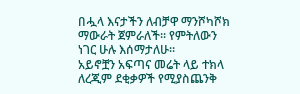በሗላ እናታችን ለብቻዋ ማንሾካሾክ ማውራት ጀምራለች። የምትለውን
ነገር ሁሉ እሰማታለሁ።
አይኖቿን አፍጣና መሬት ላይ ተክላ ለረጂም ደቂቃዎች የሚያስጨንቅ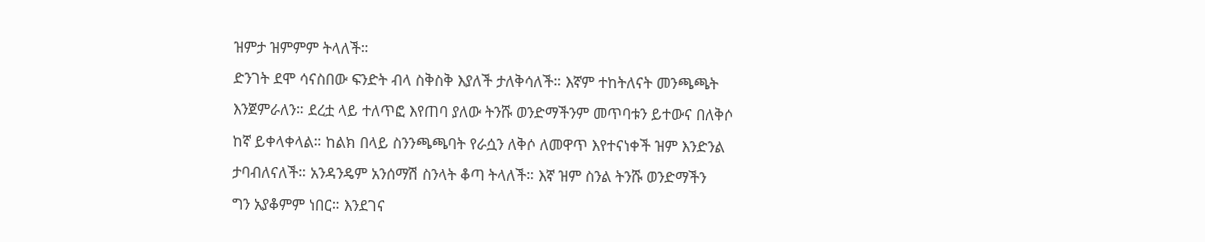ዝምታ ዝምምም ትላለች።
ድንገት ደሞ ሳናስበው ፍንድት ብላ ስቅስቅ እያለች ታለቅሳለች። እኛም ተከትለናት መንጫጫት
እንጀምራለን። ደረቷ ላይ ተለጥፎ እየጠባ ያለው ትንሹ ወንድማችንም መጥባቱን ይተውና በለቅሶ
ከኛ ይቀላቀላል። ከልክ በላይ ስንንጫጫባት የራሷን ለቅሶ ለመዋጥ እየተናነቀች ዝም እንድንል
ታባብለናለች። አንዳንዴም አንሰማሽ ስንላት ቆጣ ትላለች። እኛ ዝም ስንል ትንሹ ወንድማችን
ግን አያቆምም ነበር። እንደገና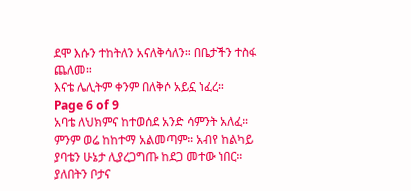ደሞ እሱን ተከትለን አናለቅሳለን። በቤታችን ተስፋ ጨለመ።
እናቴ ሌሊትም ቀንም በለቅሶ አይኗ ነፈረ።
Page 6 of 9
አባቴ ለህክምና ከተወሰደ አንድ ሳምንት አለፈ። ምንም ወሬ ከከተማ አልመጣም። አብየ ከልካይ
ያባቴን ሁኔታ ሊያረጋግጡ ከደጋ መተው ነበር። ያለበትን ቦታና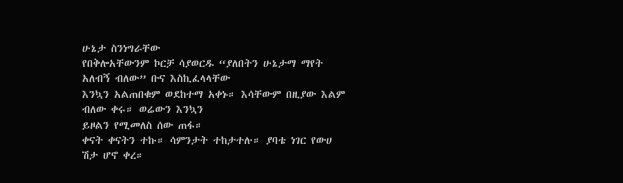ሁኔታ ስንነግራቸው
የበቅሎአቸውንም ኮርቻ ሳያወርዱ “ያለበትን ሁኔታማ ማየት አለብኝ ብለው” ቡና እስኪፈላላቸው
እንኳን አልጠበቁም ወደከተማ አቀኑ። እሳቸውም በዚያው እልም ብለው ቀሩ። ወሬውን እንኳን
ይዞልን የሚመለስ ሰው ጠፋ።
ቀናት ቀናትን ተኩ። ሳምንታት ተከታተሉ። ያባቴ ነገር የውሀ ሽታ ሆኖ ቀረ።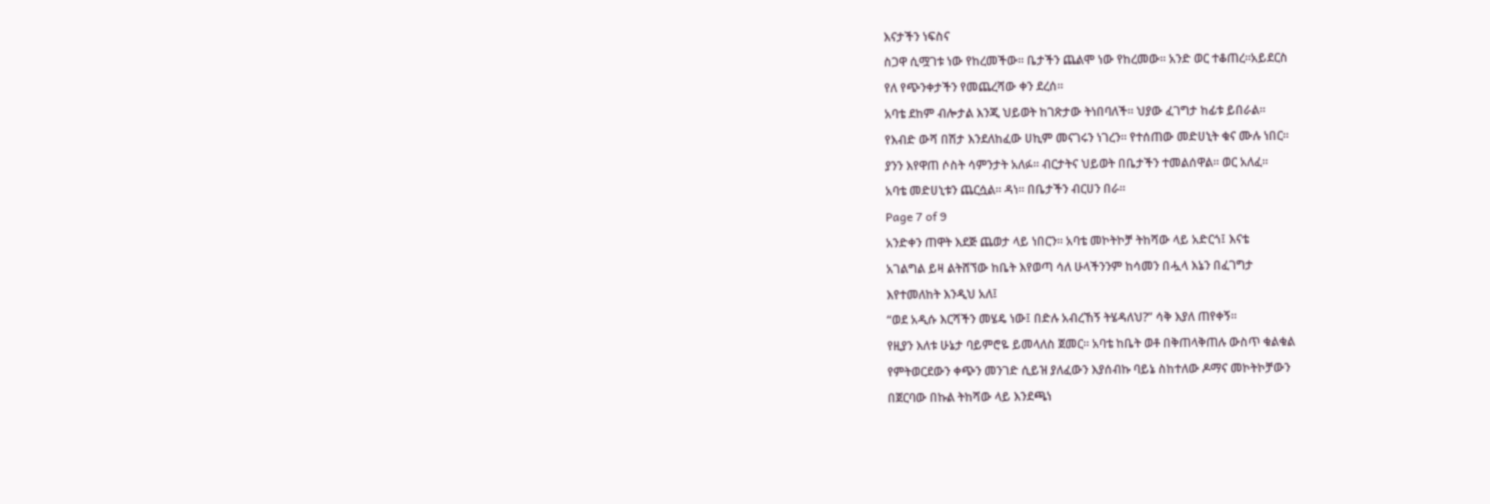እናታችን ነፍስና
ስጋዋ ሲሟገቱ ነው የከረመችው። ቤታችን ጨልሞ ነው የከረመው። አንድ ወር ተቆጠረ።አይደርስ
የለ የጭንቀታችን የመጨረሻው ቀን ደረሰ።
አባቴ ደከም ብሎታል እንጂ ህይወት ከገጽታው ትነበባለች። ህያው ፈገግታ ከፊቱ ይበራል።
የእብድ ውሻ በሽታ እንደለከፈው ሀኪም መናገሩን ነገረን። የተሰጠው መድሀኒት ቁና ሙሉ ነበር።
ያንን እየዋጠ ሶስት ሳምንታት አለፉ። ብርታትና ህይወት በቤታችን ተመልሰዋል። ወር አለፈ።
አባቴ መድሀኒቱን ጨርሷል። ዳነ። በቤታችን ብርሀን በራ።
Page 7 of 9
አንድቀን ጠዋት እደጅ ጨወታ ላይ ነበርን። አባቴ መኮትኮቻ ትከሻው ላይ አድርጎ፤ እናቴ
አገልግል ይዛ ልትሸኘው ከቤት እየወጣ ሳለ ሁላችንንም ከሳመን በሗላ እኔን በፈገግታ
እየተመለከት እንዲህ አለ፤
“ወደ አዲሱ እርሻችን መሄዴ ነው፤ በድሉ አብረኸኝ ትሄዳለህ?” ሳቅ እያለ ጠየቀኝ።
የዚያን እለቱ ሁኔታ ባይምሮዬ ይመላለስ ጀመር። አባቴ ከቤት ወቶ በቅጠላቅጠሉ ውስጥ ቁልቁል
የምትወርደውን ቀጭን መንገድ ሲይዝ ያለፈውን እያሰብኩ ባይኔ ስከተለው ዶማና መኮትኮቻውን
በጀርባው በኩል ትከሻው ላይ እንደጫነ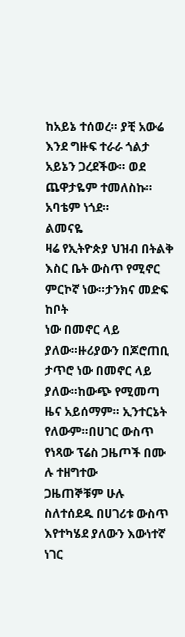ከአይኔ ተሰወረ። ያቺ አውሬ እንደ ግዙፍ ተራራ ጎልታ
አይኔን ጋረደችው። ወደ ጨዋታዬም ተመለስኩ። አባቴም ነጎደ።
ልመናዬ
ዛሬ የኢትዮጵያ ህዝብ በትልቅ እስር ቤት ውስጥ የሚኖር ምርኮኛ ነው።ታንክና መድፍ ከቦት
ነው በመኖር ላይ ያለው።ዙሪያውን በጆሮጠቢ ታጥሮ ነው በመኖር ላይ ያለው።ከውጭ የሚመጣ
ዜና አይሰማም። ኢንተርኔት የለውም።በሀገር ውስጥ የነጻው ፕሬስ ጋዜጦች በሙ ሉ ተዘግተው
ጋዜጠኞቹም ሁሉ ስለተሰደዱ በሀገሪቱ ውስጥ እየተካሄደ ያለውን እውነተኛ ነገር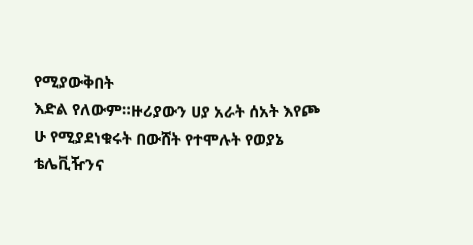የሚያውቅበት
እድል የለውም።ዙሪያውን ሀያ አራት ሰአት እየጮ ሁ የሚያደነቁሩት በውሸት የተሞሉት የወያኔ
ቴሌቪዥንና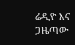ሬዲዮ እና ጋዜጣው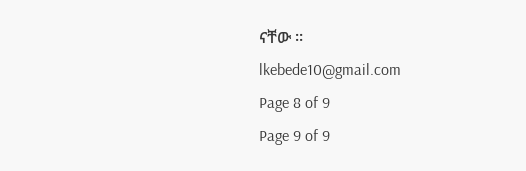ናቸው ።
lkebede10@gmail.com
Page 8 of 9
Page 9 of 9